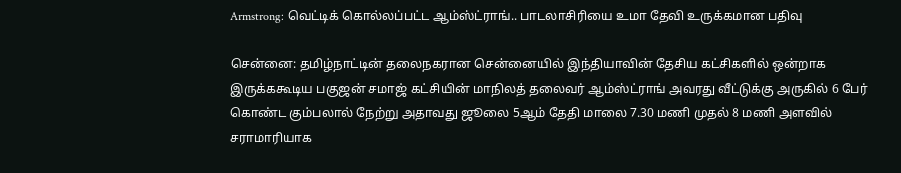Armstrong: வெட்டிக் கொல்லப்பட்ட ஆம்ஸ்ட்ராங்.. பாடலாசிரியை உமா தேவி உருக்கமான பதிவு

சென்னை: தமிழ்நாட்டின் தலைநகரான சென்னையில் இந்தியாவின் தேசிய கட்சிகளில் ஒன்றாக இருக்ககூடிய பகுஜன் சமாஜ் கட்சியின் மாநிலத் தலைவர் ஆம்ஸ்ட்ராங் அவரது வீட்டுக்கு அருகில் 6 பேர் கொண்ட கும்பலால் நேற்று அதாவது ஜூலை 5ஆம் தேதி மாலை 7.30 மணி முதல் 8 மணி அளவில் சராமாரியாக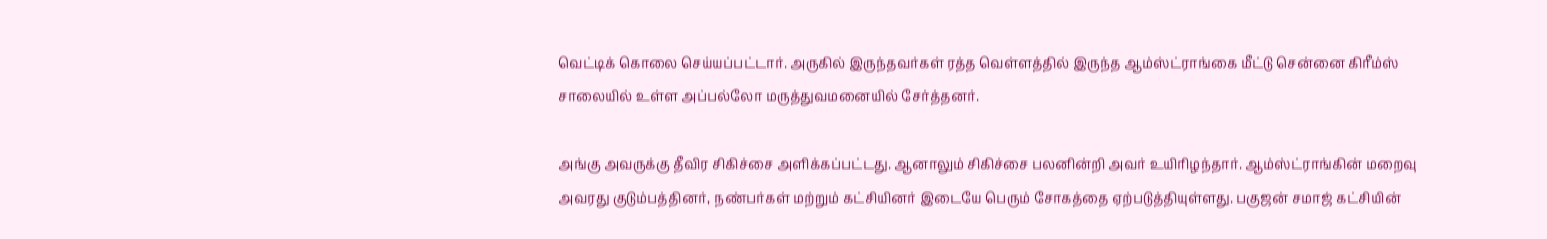வெட்டிக் கொலை செய்யப்பட்டார். அருகில் இருந்தவர்கள் ரத்த வெள்ளத்தில் இருந்த ஆம்ஸ்ட்ராங்கை மீட்டு சென்னை கிரீம்ஸ் சாலையில் உள்ள அப்பல்லோ மருத்துவமனையில் சேர்த்தனர்.

அங்கு அவருக்கு தீவிர சிகிச்சை அளிக்கப்பட்டது. ஆனாலும் சிகிச்சை பலனின்றி அவர் உயிரிழந்தார். ஆம்ஸ்ட்ராங்கின் மறைவு அவரது குடும்பத்தினர், நண்பர்கள் மற்றும் கட்சியினர் இடையே பெரும் சோகத்தை ஏற்படுத்தியுள்ளது. பகுஜன் சமாஜ் கட்சியின்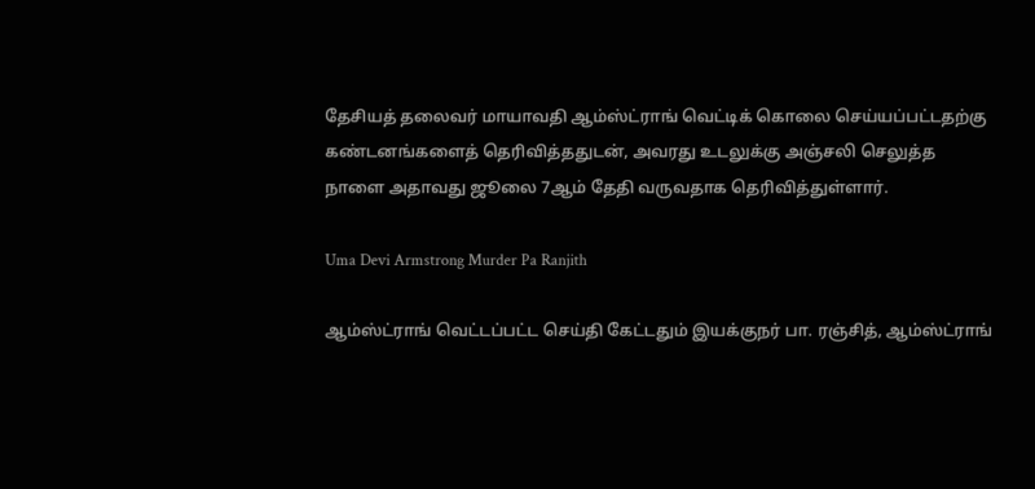தேசியத் தலைவர் மாயாவதி ஆம்ஸ்ட்ராங் வெட்டிக் கொலை செய்யப்பட்டதற்கு கண்டனங்களைத் தெரிவித்ததுடன், அவரது உடலுக்கு அஞ்சலி செலுத்த நாளை அதாவது ஜூலை 7ஆம் தேதி வருவதாக தெரிவித்துள்ளார்.

Uma Devi Armstrong Murder Pa Ranjith

ஆம்ஸ்ட்ராங் வெட்டப்பட்ட செய்தி கேட்டதும் இயக்குநர் பா. ரஞ்சித், ஆம்ஸ்ட்ராங்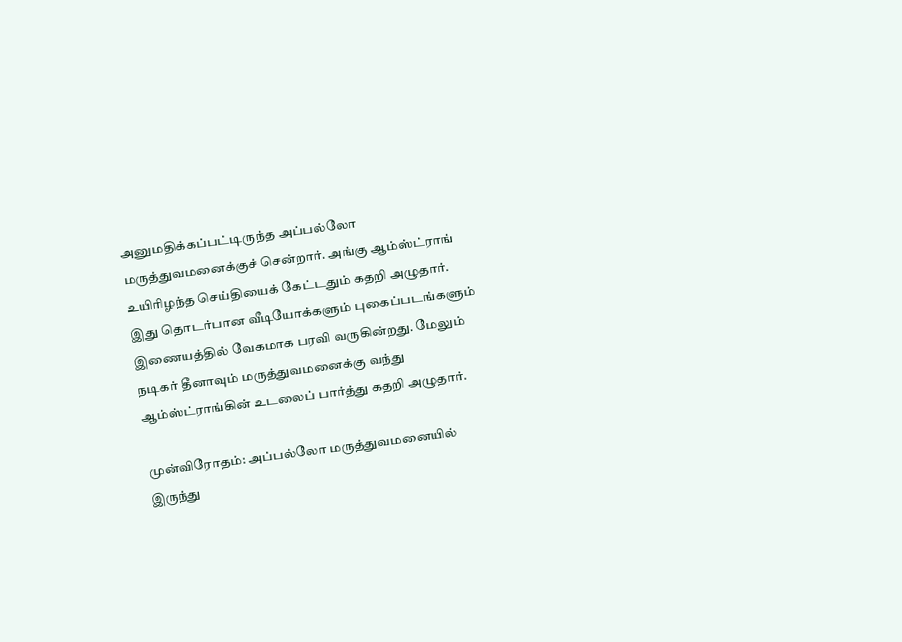அனுமதிக்கப்பட்டிருந்த அப்பல்லோ மருத்துவமனைக்குச் சென்றார். அங்கு ஆம்ஸ்ட்ராங் உயிரிழந்த செய்தியைக் கேட்டதும் கதறி அழுதார். இது தொடர்பான வீடியோக்களும் புகைப்படங்களும் இணையத்தில் வேகமாக பரவி வருகின்றது. மேலும் நடிகர் தீனாவும் மருத்துவமனைக்கு வந்து ஆம்ஸ்ட்ராங்கின் உடலைப் பார்த்து கதறி அழுதார்.

முன்விரோதம்: அப்பல்லோ மருத்துவமனையில் இருந்து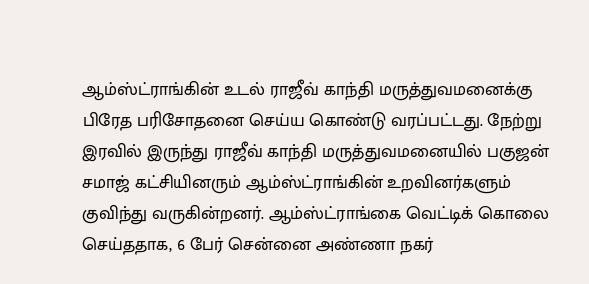ஆம்ஸ்ட்ராங்கின் உடல் ராஜீவ் காந்தி மருத்துவமனைக்கு பிரேத பரிசோதனை செய்ய கொண்டு வரப்பட்டது. நேற்று இரவில் இருந்து ராஜீவ் காந்தி மருத்துவமனையில் பகுஜன் சமாஜ் கட்சியினரும் ஆம்ஸ்ட்ராங்கின் உறவினர்களும் குவிந்து வருகின்றனர். ஆம்ஸ்ட்ராங்கை வெட்டிக் கொலை செய்ததாக, 6 பேர் சென்னை அண்ணா நகர்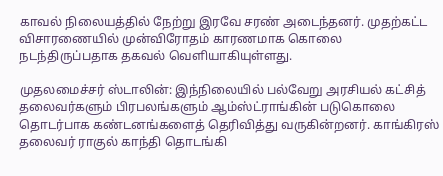காவல் நிலையத்தில் நேற்று இரவே சரண் அடைந்தனர். முதற்கட்ட விசாரணையில் முன்விரோதம் காரணமாக கொலை நடந்திருப்பதாக தகவல் வெளியாகியுள்ளது.

முதலமைச்சர் ஸ்டாலின்: இந்நிலையில் பல்வேறு அரசியல் கட்சித் தலைவர்களும் பிரபலங்களும் ஆம்ஸ்ட்ராங்கின் படுகொலை தொடர்பாக கண்டனங்களைத் தெரிவித்து வருகின்றனர். காங்கிரஸ் தலைவர் ராகுல் காந்தி தொடங்கி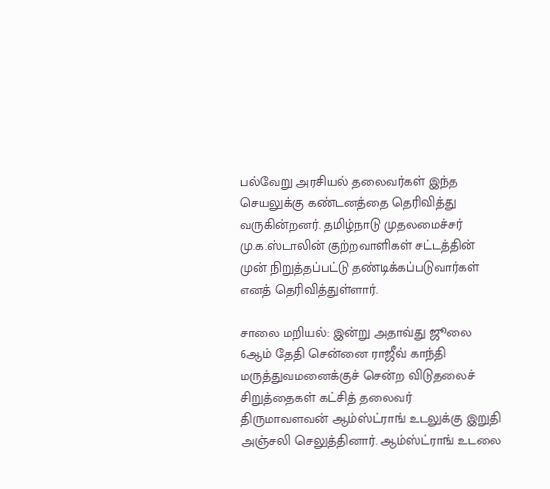பல்வேறு அரசியல் தலைவர்கள் இந்த செயலுக்கு கண்டனத்தை தெரிவித்து வருகின்றனர். தமிழ்நாடு முதலமைச்சர் மு.க.ஸ்டாலின் குற்றவாளிகள் சட்டத்தின் முன் நிறுத்தப்பட்டு தண்டிக்கப்படுவார்கள் எனத் தெரிவித்துள்ளார்.

சாலை மறியல்: இன்று அதாவ்து ஜூலை 6ஆம் தேதி சென்னை ராஜீவ் காந்தி மருத்துவமனைக்குச் சென்ற விடுதலைச் சிறுத்தைகள் கட்சித் தலைவர் திருமாவளவன் ஆம்ஸ்ட்ராங் உடலுக்கு இறுதி அஞ்சலி செலுத்தினார். ஆம்ஸ்ட்ராங் உடலை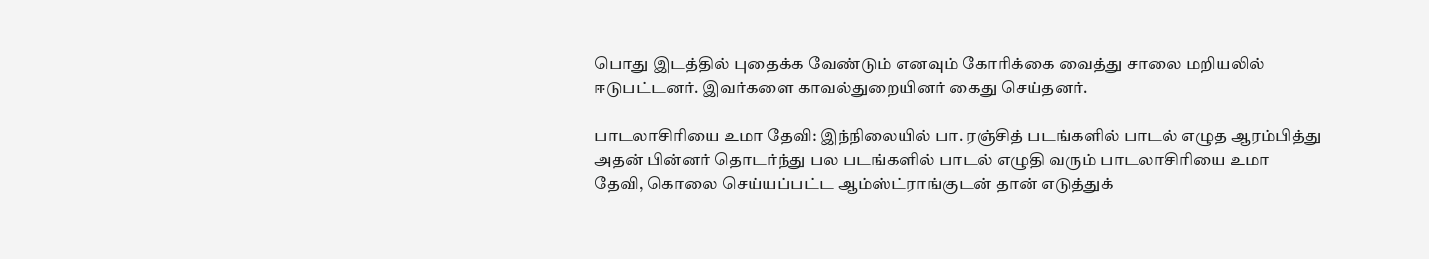பொது இடத்தில் புதைக்க வேண்டும் எனவும் கோரிக்கை வைத்து சாலை மறியலில் ஈடுபட்டனர். இவர்களை காவல்துறையினர் கைது செய்தனர்.

பாடலாசிரியை உமா தேவி: இந்நிலையில் பா. ரஞ்சித் படங்களில் பாடல் எழுத ஆரம்பித்து அதன் பின்னர் தொடர்ந்து பல படங்களில் பாடல் எழுதி வரும் பாடலாசிரியை உமா தேவி, கொலை செய்யப்பட்ட ஆம்ஸ்ட்ராங்குடன் தான் எடுத்துக்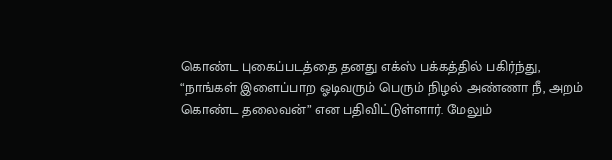கொண்ட புகைப்படத்தை தனது எக்ஸ் பக்கத்தில் பகிர்ந்து, “நாங்கள் இளைப்பாற ஓடிவரும் பெரும் நிழல் அண்ணா நீ, அறம் கொண்ட தலைவன்” என பதிவிட்டுள்ளார். மேலும்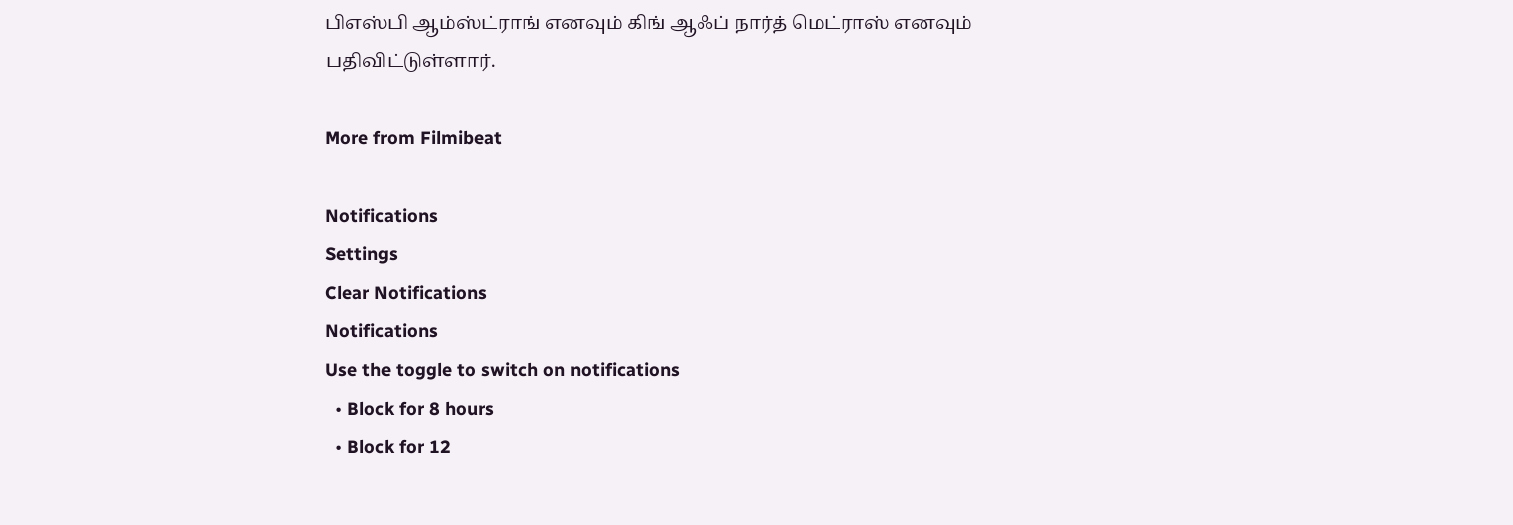பிஎஸ்பி ஆம்ஸ்ட்ராங் எனவும் கிங் ஆஃப் நார்த் மெட்ராஸ் எனவும் பதிவிட்டுள்ளார்.

More from Filmibeat

Notifications
Settings
Clear Notifications
Notifications
Use the toggle to switch on notifications
  • Block for 8 hours
  • Block for 12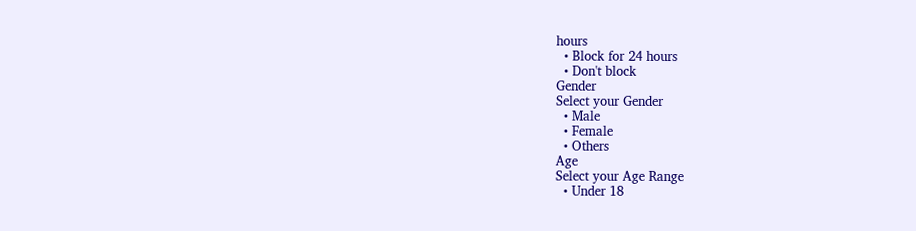hours
  • Block for 24 hours
  • Don't block
Gender
Select your Gender
  • Male
  • Female
  • Others
Age
Select your Age Range
  • Under 18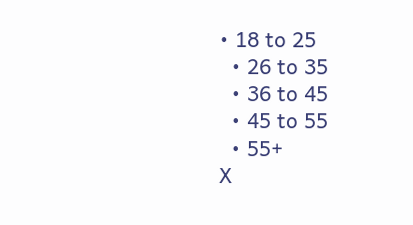• 18 to 25
  • 26 to 35
  • 36 to 45
  • 45 to 55
  • 55+
X